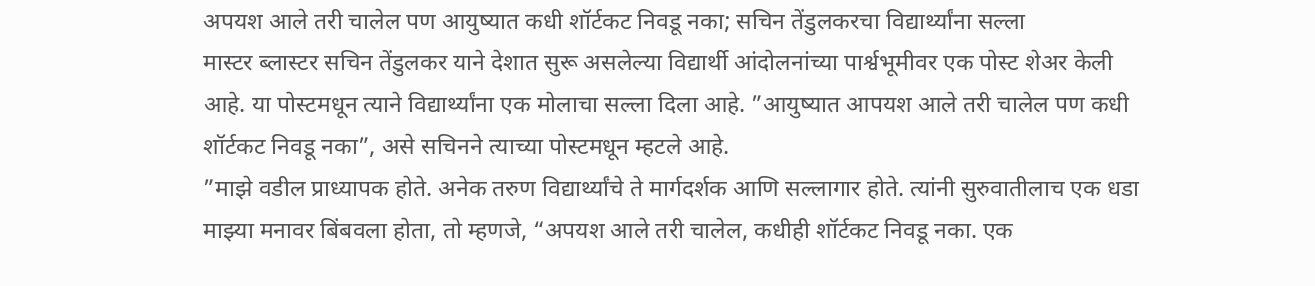अपयश आले तरी चालेल पण आयुष्यात कधी शॉर्टकट निवडू नका; सचिन तेंडुलकरचा विद्यार्थ्यांना सल्ला
मास्टर ब्लास्टर सचिन तेंडुलकर याने देशात सुरू असलेल्या विद्यार्थी आंदोलनांच्या पार्श्वभूमीवर एक पोस्ट शेअर केली आहे. या पोस्टमधून त्याने विद्यार्थ्यांना एक मोलाचा सल्ला दिला आहे. ”आयुष्यात आपयश आले तरी चालेल पण कधी शॉर्टकट निवडू नका”, असे सचिनने त्याच्या पोस्टमधून म्हटले आहे.
”माझे वडील प्राध्यापक होते. अनेक तरुण विद्यार्थ्यांचे ते मार्गदर्शक आणि सल्लागार होते. त्यांनी सुरुवातीलाच एक धडा माझ्या मनावर बिंबवला होता, तो म्हणजे, “अपयश आले तरी चालेल, कधीही शॉर्टकट निवडू नका. एक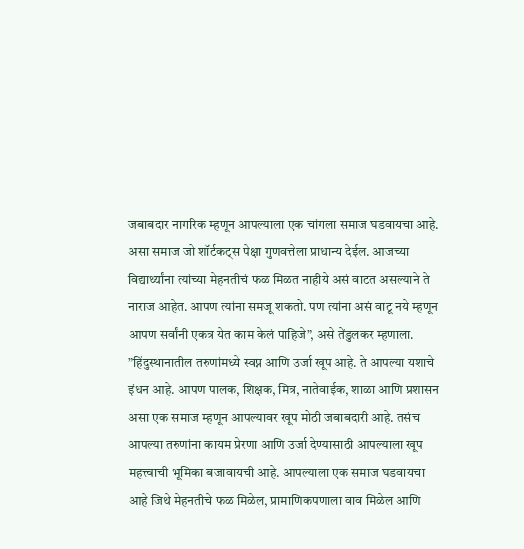जबाबदार नागरिक म्हणून आपल्याला एक चांगला समाज घडवायचा आहे. असा समाज जो शॉर्टकट्स पेक्षा गुणवत्तेला प्राधान्य देईल. आजच्या विद्यार्थ्यांना त्यांच्या मेहनतीचं फळ मिळत नाहीये असं वाटत असल्याने ते नाराज आहेत. आपण त्यांना समजू शकतो. पण त्यांना असं वाटू नये म्हणून आपण सर्वांनी एकत्र येत काम केलं पाहिजे”, असे तेंडुलकर म्हणाला.
”हिंदुस्थानातील तरुणांमध्ये स्वप्न आणि उर्जा खूप आहे. ते आपल्या यशाचे इंधन आहे. आपण पालक, शिक्षक, मित्र, नातेवाईक, शाळा आणि प्रशासन असा एक समाज म्हणून आपल्यावर खूप मोठी जबाबदारी आहे. तसंच आपल्या तरुणांना कायम प्रेरणा आणि उर्जा देण्यासाठी आपल्याला खूप महत्त्वाची भूमिका बजावायची आहे. आपल्याला एक समाज घडवायचा आहे जिथे मेहनतीचे फळ मिळेल, प्रामाणिकपणाला वाव मिळेल आणि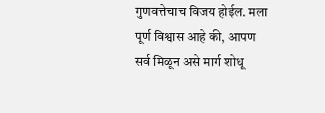गुणवत्तेचाच विजय होईल. मला पूर्ण विश्वास आहे की, आपण सर्व मिळून असे मार्ग शोधू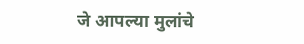जे आपल्या मुलांचे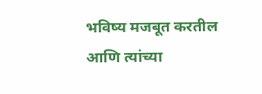भविष्य मजबूत करतील आणि त्यांच्या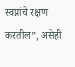स्वप्नांचे रक्षण करतील”, असेही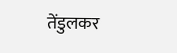तेंडुलकर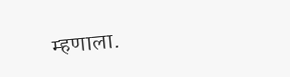म्हणाला.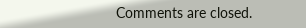Comments are closed.